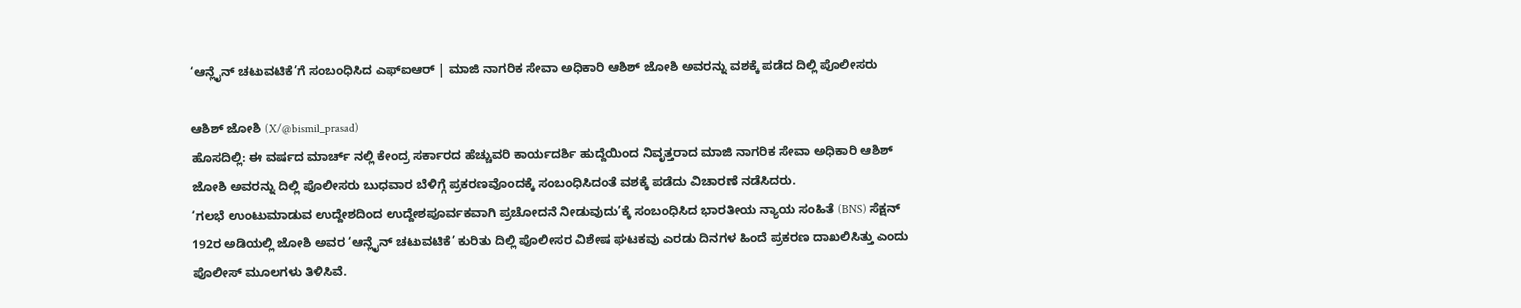‘ಆನ್ಲೈನ್ ಚಟುವಟಿಕೆ’ಗೆ ಸಂಬಂಧಿಸಿದ ಎಫ್ಐಆರ್ | ಮಾಜಿ ನಾಗರಿಕ ಸೇವಾ ಅಧಿಕಾರಿ ಆಶಿಶ್ ಜೋಶಿ ಅವರನ್ನು ವಶಕ್ಕೆ ಪಡೆದ ದಿಲ್ಲಿ ಪೊಲೀಸರು

ಆಶಿಶ್ ಜೋಶಿ (X/@bismil_prasad)
ಹೊಸದಿಲ್ಲಿ: ಈ ವರ್ಷದ ಮಾರ್ಚ್ ನಲ್ಲಿ ಕೇಂದ್ರ ಸರ್ಕಾರದ ಹೆಚ್ಚುವರಿ ಕಾರ್ಯದರ್ಶಿ ಹುದ್ದೆಯಿಂದ ನಿವೃತ್ತರಾದ ಮಾಜಿ ನಾಗರಿಕ ಸೇವಾ ಅಧಿಕಾರಿ ಆಶಿಶ್ ಜೋಶಿ ಅವರನ್ನು ದಿಲ್ಲಿ ಪೊಲೀಸರು ಬುಧವಾರ ಬೆಳಿಗ್ಗೆ ಪ್ರಕರಣವೊಂದಕ್ಕೆ ಸಂಬಂಧಿಸಿದಂತೆ ವಶಕ್ಕೆ ಪಡೆದು ವಿಚಾರಣೆ ನಡೆಸಿದರು.
‘ಗಲಭೆ ಉಂಟುಮಾಡುವ ಉದ್ದೇಶದಿಂದ ಉದ್ದೇಶಪೂರ್ವಕವಾಗಿ ಪ್ರಚೋದನೆ ನೀಡುವುದು’ಕ್ಕೆ ಸಂಬಂಧಿಸಿದ ಭಾರತೀಯ ನ್ಯಾಯ ಸಂಹಿತೆ (BNS) ಸೆಕ್ಷನ್ 192ರ ಅಡಿಯಲ್ಲಿ ಜೋಶಿ ಅವರ ‘ಆನ್ಲೈನ್ ಚಟುವಟಿಕೆ’ ಕುರಿತು ದಿಲ್ಲಿ ಪೊಲೀಸರ ವಿಶೇಷ ಘಟಕವು ಎರಡು ದಿನಗಳ ಹಿಂದೆ ಪ್ರಕರಣ ದಾಖಲಿಸಿತ್ತು ಎಂದು ಪೊಲೀಸ್ ಮೂಲಗಳು ತಿಳಿಸಿವೆ.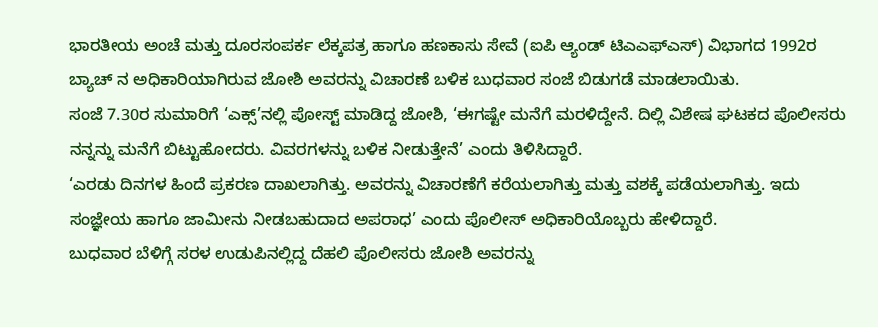ಭಾರತೀಯ ಅಂಚೆ ಮತ್ತು ದೂರಸಂಪರ್ಕ ಲೆಕ್ಕಪತ್ರ ಹಾಗೂ ಹಣಕಾಸು ಸೇವೆ (ಐಪಿ ಆ್ಯಂಡ್ ಟಿಎಎಫ್ಎಸ್) ವಿಭಾಗದ 1992ರ ಬ್ಯಾಚ್ ನ ಅಧಿಕಾರಿಯಾಗಿರುವ ಜೋಶಿ ಅವರನ್ನು ವಿಚಾರಣೆ ಬಳಿಕ ಬುಧವಾರ ಸಂಜೆ ಬಿಡುಗಡೆ ಮಾಡಲಾಯಿತು.
ಸಂಜೆ 7.30ರ ಸುಮಾರಿಗೆ ‘ಎಕ್ಸ್’ನಲ್ಲಿ ಪೋಸ್ಟ್ ಮಾಡಿದ್ದ ಜೋಶಿ, ‘ಈಗಷ್ಟೇ ಮನೆಗೆ ಮರಳಿದ್ದೇನೆ. ದಿಲ್ಲಿ ವಿಶೇಷ ಘಟಕದ ಪೊಲೀಸರು ನನ್ನನ್ನು ಮನೆಗೆ ಬಿಟ್ಟುಹೋದರು. ವಿವರಗಳನ್ನು ಬಳಿಕ ನೀಡುತ್ತೇನೆ’ ಎಂದು ತಿಳಿಸಿದ್ದಾರೆ.
‘ಎರಡು ದಿನಗಳ ಹಿಂದೆ ಪ್ರಕರಣ ದಾಖಲಾಗಿತ್ತು. ಅವರನ್ನು ವಿಚಾರಣೆಗೆ ಕರೆಯಲಾಗಿತ್ತು ಮತ್ತು ವಶಕ್ಕೆ ಪಡೆಯಲಾಗಿತ್ತು. ಇದು ಸಂಜ್ಞೇಯ ಹಾಗೂ ಜಾಮೀನು ನೀಡಬಹುದಾದ ಅಪರಾಧ’ ಎಂದು ಪೊಲೀಸ್ ಅಧಿಕಾರಿಯೊಬ್ಬರು ಹೇಳಿದ್ದಾರೆ.
ಬುಧವಾರ ಬೆಳಿಗ್ಗೆ ಸರಳ ಉಡುಪಿನಲ್ಲಿದ್ದ ದೆಹಲಿ ಪೊಲೀಸರು ಜೋಶಿ ಅವರನ್ನು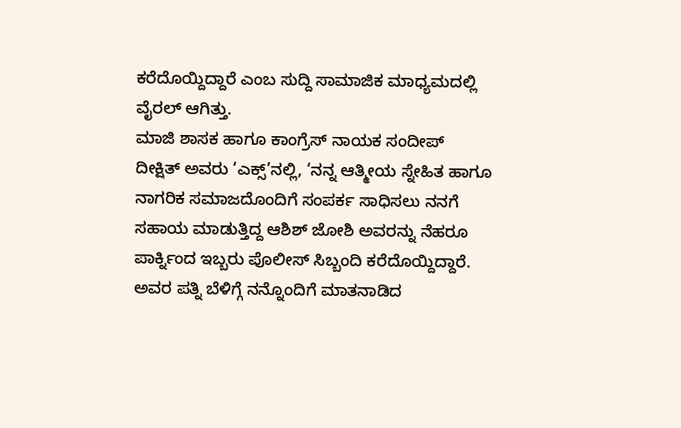ಕರೆದೊಯ್ದಿದ್ದಾರೆ ಎಂಬ ಸುದ್ದಿ ಸಾಮಾಜಿಕ ಮಾಧ್ಯಮದಲ್ಲಿ ವೈರಲ್ ಆಗಿತ್ತು.
ಮಾಜಿ ಶಾಸಕ ಹಾಗೂ ಕಾಂಗ್ರೆಸ್ ನಾಯಕ ಸಂದೀಪ್ ದೀಕ್ಷಿತ್ ಅವರು ‘ಎಕ್ಸ್’ನಲ್ಲಿ, ‘ನನ್ನ ಆತ್ಮೀಯ ಸ್ನೇಹಿತ ಹಾಗೂ ನಾಗರಿಕ ಸಮಾಜದೊಂದಿಗೆ ಸಂಪರ್ಕ ಸಾಧಿಸಲು ನನಗೆ ಸಹಾಯ ಮಾಡುತ್ತಿದ್ದ ಆಶಿಶ್ ಜೋಶಿ ಅವರನ್ನು ನೆಹರೂ ಪಾರ್ಕ್ನಿಂದ ಇಬ್ಬರು ಪೊಲೀಸ್ ಸಿಬ್ಬಂದಿ ಕರೆದೊಯ್ದಿದ್ದಾರೆ. ಅವರ ಪತ್ನಿ ಬೆಳಿಗ್ಗೆ ನನ್ನೊಂದಿಗೆ ಮಾತನಾಡಿದ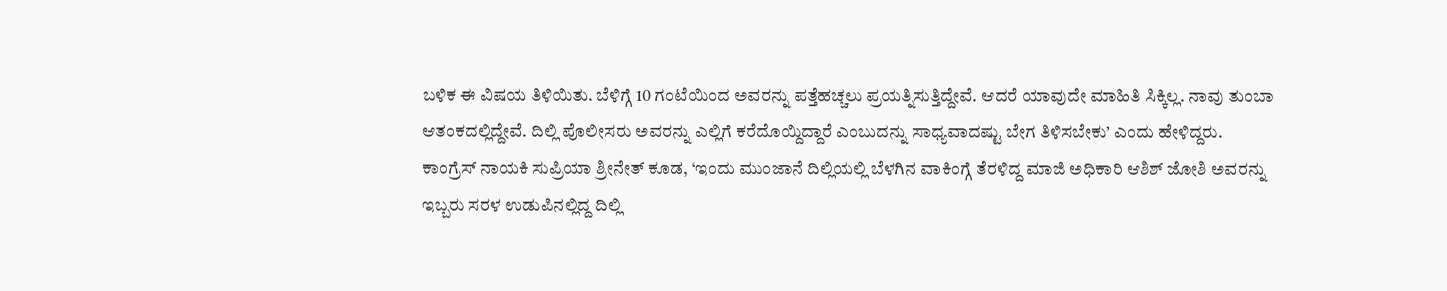ಬಳಿಕ ಈ ವಿಷಯ ತಿಳಿಯಿತು. ಬೆಳಿಗ್ಗೆ 10 ಗಂಟೆಯಿಂದ ಅವರನ್ನು ಪತ್ತೆಹಚ್ಚಲು ಪ್ರಯತ್ನಿಸುತ್ತಿದ್ದೇವೆ. ಆದರೆ ಯಾವುದೇ ಮಾಹಿತಿ ಸಿಕ್ಕಿಲ್ಲ. ನಾವು ತುಂಬಾ ಆತಂಕದಲ್ಲಿದ್ದೇವೆ. ದಿಲ್ಲಿ ಪೊಲೀಸರು ಅವರನ್ನು ಎಲ್ಲಿಗೆ ಕರೆದೊಯ್ದಿದ್ದಾರೆ ಎಂಬುದನ್ನು ಸಾಧ್ಯವಾದಷ್ಟು ಬೇಗ ತಿಳಿಸಬೇಕು’ ಎಂದು ಹೇಳಿದ್ದರು.
ಕಾಂಗ್ರೆಸ್ ನಾಯಕಿ ಸುಪ್ರಿಯಾ ಶ್ರೀನೇತ್ ಕೂಡ, ‘ಇಂದು ಮುಂಜಾನೆ ದಿಲ್ಲಿಯಲ್ಲಿ ಬೆಳಗಿನ ವಾಕಿಂಗ್ಗೆ ತೆರಳಿದ್ದ ಮಾಜಿ ಅಧಿಕಾರಿ ಆಶಿಶ್ ಜೋಶಿ ಅವರನ್ನು ಇಬ್ಬರು ಸರಳ ಉಡುಪಿನಲ್ಲಿದ್ದ ದಿಲ್ಲಿ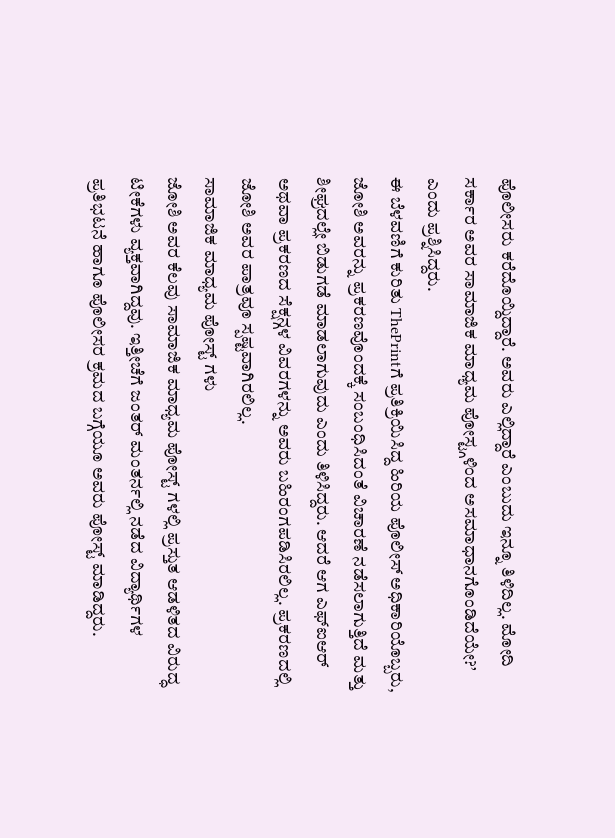ಪೊಲೀಸರು ಕರೆದೊಯ್ದಿದ್ದಾರೆ. ಅವರು ಎಲ್ಲಿದ್ದಾರೆ ಎಂಬುದು ಇನ್ನೂ ತಿಳಿದಿಲ್ಲ. ಮೋದಿ ಸರ್ಕಾರ ಅವರ ಸಾಮಾಜಿಕ ಮಾಧ್ಯಮ ಪೋಸ್ಟ್ಗಳಿಂದ ಅಸಮಾಧಾನಗೊಂಡಿದೆಯೇ?’ ಎಂದು ಪ್ರಶ್ನಿಸಿದ್ದರು.
ಈ ಬೆಳವಣಿಗೆ ಕುರಿತು ThePrintಗೆ ಪ್ರತಿಕ್ರಿಯಿಸಿದ್ದ ಹಿರಿಯ ಪೊಲೀಸ್ ಅಧಿಕಾರಿಯೊಬ್ಬರು, ಜೋಶಿ ಅವರನ್ನು ಪ್ರಕರಣವೊಂದಕ್ಕೆ ಸಂಬಂಧಿಸಿದಂತೆ ವಿಚಾರಣೆ ನಡೆಸಲಾಗುತ್ತಿದೆ ಮತ್ತು ಶೀಘ್ರದಲ್ಲೇ ಬಿಡುಗಡೆ ಮಾಡಲಾಗುವುದು ಎಂದು ತಿಳಿಸಿದ್ದರು. ಆದರೆ ಆಗ ಎಫ್ಐಆರ್ ಅಥವಾ ಪ್ರಕರಣದ ಸೆಕ್ಷನ್ಗಳ ವಿವರಗಳನ್ನು ಅವರು ಬಹಿರಂಗಪಡಿಸಿರಲಿಲ್ಲ. ಪ್ರಕರಣದಲ್ಲಿ ಜೋಶಿ ಅವರ ಪಾತ್ರವೂ ಸ್ಪಷ್ಟವಾಗಿರಲಿಲ್ಲ.
ಸಾಮಾಜಿಕ ಮಾಧ್ಯಮ ಪೋಸ್ಟ್ ಗಳು
ಜೋಶಿ ಅವರ ಕೆಲವು ಸಾಮಾಜಿಕ ಮಾಧ್ಯಮ ಪೋಸ್ಟ್ ಗಳಲ್ಲಿ ಪ್ರಸ್ತುತ ಆಡಳಿತದ ವಿರುದ್ಧ ಟೀಕೆಗಳು ವ್ಯಕ್ತವಾಗಿದ್ದವು. ಇತ್ತೀಚೆಗೆ ಜಂತರ್ ಮಂತರ್ನಲ್ಲಿ ನಡೆದ ವಿದ್ಯಾರ್ಥಿಗಳ ಪ್ರತಿಭಟನೆ ಹಾಗೂ ಪೊಲೀಸರ ಕ್ರಮದ ಬಗ್ಗೆಯೂ ಅವರು ಪೋಸ್ಟ್ ಮಾಡಿದ್ದರು.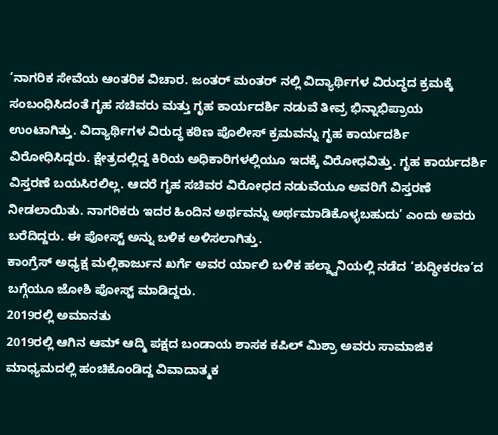‘ನಾಗರಿಕ ಸೇವೆಯ ಆಂತರಿಕ ವಿಚಾರ. ಜಂತರ್ ಮಂತರ್ ನಲ್ಲಿ ವಿದ್ಯಾರ್ಥಿಗಳ ವಿರುದ್ಧದ ಕ್ರಮಕ್ಕೆ ಸಂಬಂಧಿಸಿದಂತೆ ಗೃಹ ಸಚಿವರು ಮತ್ತು ಗೃಹ ಕಾರ್ಯದರ್ಶಿ ನಡುವೆ ತೀವ್ರ ಭಿನ್ನಾಭಿಪ್ರಾಯ ಉಂಟಾಗಿತ್ತು. ವಿದ್ಯಾರ್ಥಿಗಳ ವಿರುದ್ಧ ಕಠಿಣ ಪೊಲೀಸ್ ಕ್ರಮವನ್ನು ಗೃಹ ಕಾರ್ಯದರ್ಶಿ ವಿರೋಧಿಸಿದ್ದರು. ಕ್ಷೇತ್ರದಲ್ಲಿದ್ದ ಕಿರಿಯ ಅಧಿಕಾರಿಗಳಲ್ಲಿಯೂ ಇದಕ್ಕೆ ವಿರೋಧವಿತ್ತು. ಗೃಹ ಕಾರ್ಯದರ್ಶಿ ವಿಸ್ತರಣೆ ಬಯಸಿರಲಿಲ್ಲ. ಆದರೆ ಗೃಹ ಸಚಿವರ ವಿರೋಧದ ನಡುವೆಯೂ ಅವರಿಗೆ ವಿಸ್ತರಣೆ ನೀಡಲಾಯಿತು. ನಾಗರಿಕರು ಇದರ ಹಿಂದಿನ ಅರ್ಥವನ್ನು ಅರ್ಥಮಾಡಿಕೊಳ್ಳಬಹುದು’ ಎಂದು ಅವರು ಬರೆದಿದ್ದರು. ಈ ಪೋಸ್ಟ್ ಅನ್ನು ಬಳಿಕ ಅಳಿಸಲಾಗಿತ್ತು.
ಕಾಂಗ್ರೆಸ್ ಅಧ್ಯಕ್ಷ ಮಲ್ಲಿಕಾರ್ಜುನ ಖರ್ಗೆ ಅವರ ರ್ಯಾಲಿ ಬಳಿಕ ಹಲ್ದ್ವಾನಿಯಲ್ಲಿ ನಡೆದ ‘ಶುದ್ಧೀಕರಣ’ದ ಬಗ್ಗೆಯೂ ಜೋಶಿ ಪೋಸ್ಟ್ ಮಾಡಿದ್ದರು.
2019ರಲ್ಲಿ ಅಮಾನತು
2019ರಲ್ಲಿ ಆಗಿನ ಆಮ್ ಆದ್ಮಿ ಪಕ್ಷದ ಬಂಡಾಯ ಶಾಸಕ ಕಪಿಲ್ ಮಿಶ್ರಾ ಅವರು ಸಾಮಾಜಿಕ ಮಾಧ್ಯಮದಲ್ಲಿ ಹಂಚಿಕೊಂಡಿದ್ದ ವಿವಾದಾತ್ಮಕ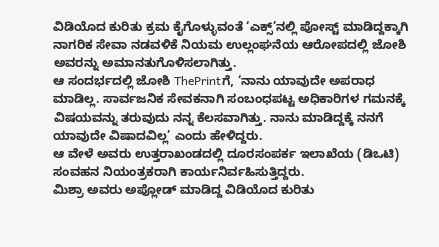ವಿಡಿಯೊದ ಕುರಿತು ಕ್ರಮ ಕೈಗೊಳ್ಳುವಂತೆ ‘ಎಕ್ಸ್’ನಲ್ಲಿ ಪೋಸ್ಟ್ ಮಾಡಿದ್ದಕ್ಕಾಗಿ ನಾಗರಿಕ ಸೇವಾ ನಡವಳಿಕೆ ನಿಯಮ ಉಲ್ಲಂಘನೆಯ ಆರೋಪದಲ್ಲಿ ಜೋಶಿ ಅವರನ್ನು ಅಮಾನತುಗೊಳಿಸಲಾಗಿತ್ತು.
ಆ ಸಂದರ್ಭದಲ್ಲಿ ಜೋಶಿ ThePrintಗೆ, ‘ನಾನು ಯಾವುದೇ ಅಪರಾಧ ಮಾಡಿಲ್ಲ. ಸಾರ್ವಜನಿಕ ಸೇವಕನಾಗಿ ಸಂಬಂಧಪಟ್ಟ ಅಧಿಕಾರಿಗಳ ಗಮನಕ್ಕೆ ವಿಷಯವನ್ನು ತರುವುದು ನನ್ನ ಕೆಲಸವಾಗಿತ್ತು. ನಾನು ಮಾಡಿದ್ದಕ್ಕೆ ನನಗೆ ಯಾವುದೇ ವಿಷಾದವಿಲ್ಲ’ ಎಂದು ಹೇಳಿದ್ದರು.
ಆ ವೇಳೆ ಅವರು ಉತ್ತರಾಖಂಡದಲ್ಲಿ ದೂರಸಂಪರ್ಕ ಇಲಾಖೆಯ (ಡಿಒಟಿ) ಸಂವಹನ ನಿಯಂತ್ರಕರಾಗಿ ಕಾರ್ಯನಿರ್ವಹಿಸುತ್ತಿದ್ದರು.
ಮಿಶ್ರಾ ಅವರು ಅಪ್ಲೋಡ್ ಮಾಡಿದ್ದ ವಿಡಿಯೊದ ಕುರಿತು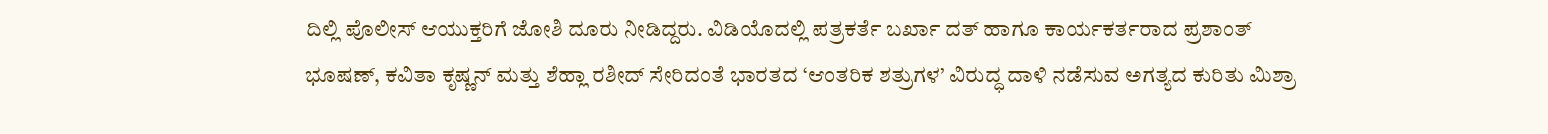ದಿಲ್ಲಿ ಪೊಲೀಸ್ ಆಯುಕ್ತರಿಗೆ ಜೋಶಿ ದೂರು ನೀಡಿದ್ದರು. ವಿಡಿಯೊದಲ್ಲಿ ಪತ್ರಕರ್ತೆ ಬರ್ಖಾ ದತ್ ಹಾಗೂ ಕಾರ್ಯಕರ್ತರಾದ ಪ್ರಶಾಂತ್ ಭೂಷಣ್, ಕವಿತಾ ಕೃಷ್ಣನ್ ಮತ್ತು ಶೆಹ್ಲಾ ರಶೀದ್ ಸೇರಿದಂತೆ ಭಾರತದ ‘ಆಂತರಿಕ ಶತ್ರುಗಳ’ ವಿರುದ್ಧ ದಾಳಿ ನಡೆಸುವ ಅಗತ್ಯದ ಕುರಿತು ಮಿಶ್ರಾ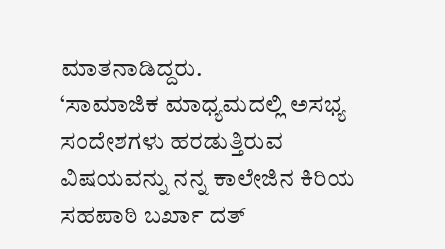ಮಾತನಾಡಿದ್ದರು.
‘ಸಾಮಾಜಿಕ ಮಾಧ್ಯಮದಲ್ಲಿ ಅಸಭ್ಯ ಸಂದೇಶಗಳು ಹರಡುತ್ತಿರುವ ವಿಷಯವನ್ನು ನನ್ನ ಕಾಲೇಜಿನ ಕಿರಿಯ ಸಹಪಾಠಿ ಬರ್ಖಾ ದತ್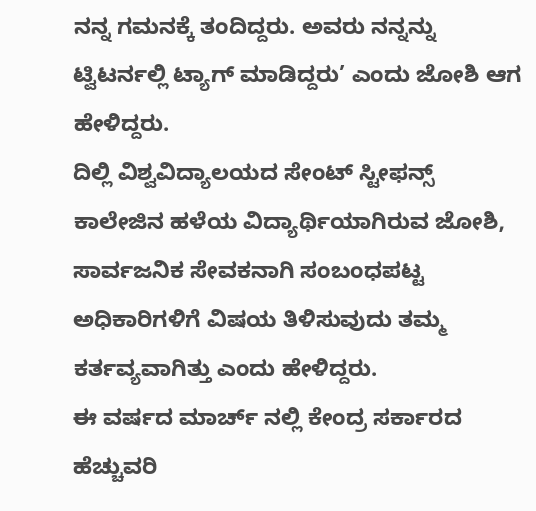ನನ್ನ ಗಮನಕ್ಕೆ ತಂದಿದ್ದರು. ಅವರು ನನ್ನನ್ನು ಟ್ವಿಟರ್ನಲ್ಲಿ ಟ್ಯಾಗ್ ಮಾಡಿದ್ದರು’ ಎಂದು ಜೋಶಿ ಆಗ ಹೇಳಿದ್ದರು.
ದಿಲ್ಲಿ ವಿಶ್ವವಿದ್ಯಾಲಯದ ಸೇಂಟ್ ಸ್ಟೀಫನ್ಸ್ ಕಾಲೇಜಿನ ಹಳೆಯ ವಿದ್ಯಾರ್ಥಿಯಾಗಿರುವ ಜೋಶಿ, ಸಾರ್ವಜನಿಕ ಸೇವಕನಾಗಿ ಸಂಬಂಧಪಟ್ಟ ಅಧಿಕಾರಿಗಳಿಗೆ ವಿಷಯ ತಿಳಿಸುವುದು ತಮ್ಮ ಕರ್ತವ್ಯವಾಗಿತ್ತು ಎಂದು ಹೇಳಿದ್ದರು.
ಈ ವರ್ಷದ ಮಾರ್ಚ್ ನಲ್ಲಿ ಕೇಂದ್ರ ಸರ್ಕಾರದ ಹೆಚ್ಚುವರಿ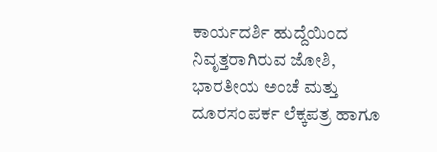ಕಾರ್ಯದರ್ಶಿ ಹುದ್ದೆಯಿಂದ ನಿವೃತ್ತರಾಗಿರುವ ಜೋಶಿ, ಭಾರತೀಯ ಅಂಚೆ ಮತ್ತು ದೂರಸಂಪರ್ಕ ಲೆಕ್ಕಪತ್ರ ಹಾಗೂ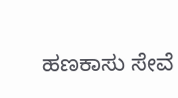ಹಣಕಾಸು ಸೇವೆ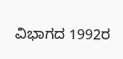ವಿಭಾಗದ 1992ರ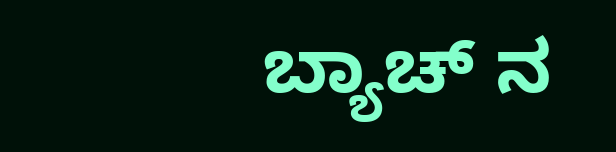ಬ್ಯಾಚ್ ನ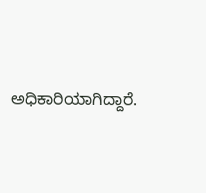ಅಧಿಕಾರಿಯಾಗಿದ್ದಾರೆ.